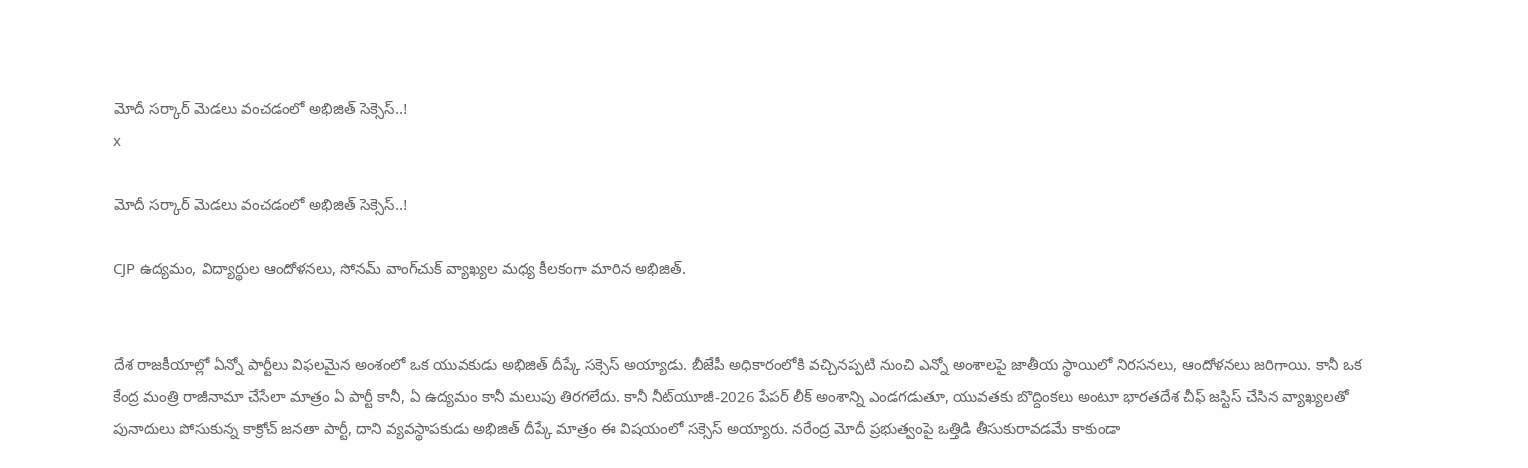మోదీ సర్కార్ మెడలు వంచడంలో అభిజిత్ సెక్సెస్..!
x

మోదీ సర్కార్ మెడలు వంచడంలో అభిజిత్ సెక్సెస్..!

CJP ఉద్యమం, విద్యార్థుల ఆందోళనలు, సోనమ్ వాంగ్‌చుక్ వ్యాఖ్యల మధ్య కీలకంగా మారిన అభిజిత్.


దేశ రాజకీయాల్లో ఏన్నో పార్టీలు విఫలమైన అంశంలో ఒక యువకుడు అభిజిత్ దీప్కే సక్సెస్ అయ్యాడు. బీజేపీ అధికారంలోకి వచ్చినప్పటి నుంచి ఎన్నో అంశాలపై జాతీయ స్థాయిలో నిరసనలు, ఆందోళనలు జరిగాయి. కానీ ఒక కేంద్ర మంత్రి రాజీనామా చేసేలా మాత్రం ఏ పార్టీ కానీ, ఏ ఉద్యమం కానీ మలుపు తిరగలేదు. కానీ నీట్‌యూజీ-2026 పేపర్ లీక్ అంశాన్ని ఎండగడుతూ, యువతకు బొద్దింకలు అంటూ భారతదేశ చీఫ్ జస్టిస్ చేసిన వ్యాఖ్యలతో పునాదులు పోసుకున్న కాక్రోచ్ జనతా పార్టీ, దాని వ్యవస్థాపకుడు అభిజిత్ దీప్కే మాత్రం ఈ విషయంలో సక్సెస్ అయ్యారు. నరేంద్ర మోదీ ప్రభుత్వంపై ఒత్తిడి తీసుకురావడమే కాకుండా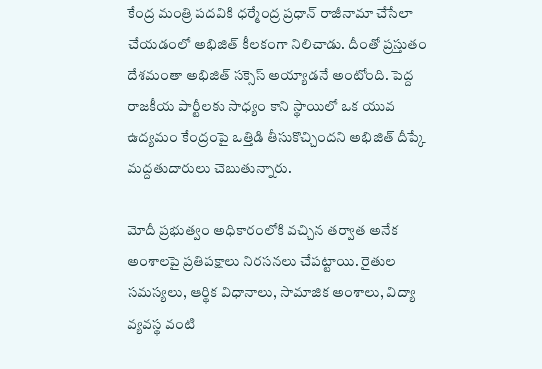కేంద్ర మంత్రి పదవికి ధర్మేంద్ర ప్రధాన్ రాజీనామా చేసేలా చేయడంలో అభిజిత్ కీలకంగా నిలిచాడు. దీంతో ప్రస్తుతం దేశమంతా అభిజిత్ సక్సెస్ అయ్యాడనే అంటోంది. పెద్ద రాజకీయ పార్టీలకు సాధ్యం కాని స్థాయిలో ఒక యువ ఉద్యమం కేంద్రంపై ఒత్తిడి తీసుకొచ్చిందని అభిజిత్ దీప్కే మద్దతుదారులు చెబుతున్నారు.

మోదీ ప్రభుత్వం అధికారంలోకి వచ్చిన తర్వాత అనేక అంశాలపై ప్రతిపక్షాలు నిరసనలు చేపట్టాయి. రైతుల సమస్యలు, ఆర్థిక విధానాలు, సామాజిక అంశాలు, విద్యా వ్యవస్థ వంటి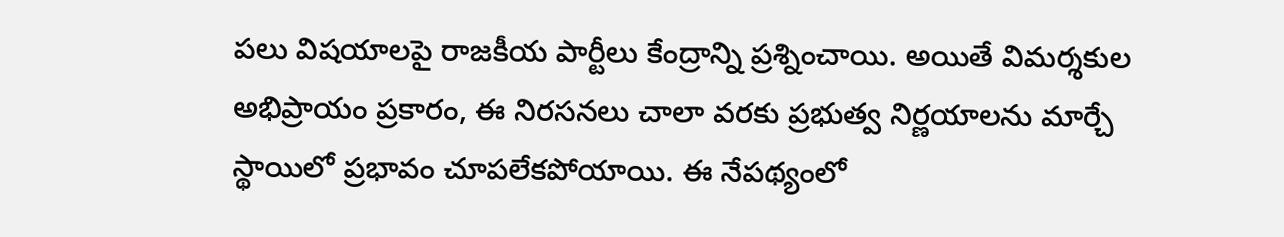పలు విషయాలపై రాజకీయ పార్టీలు కేంద్రాన్ని ప్రశ్నించాయి. అయితే విమర్శకుల అభిప్రాయం ప్రకారం, ఈ నిరసనలు చాలా వరకు ప్రభుత్వ నిర్ణయాలను మార్చే స్థాయిలో ప్రభావం చూపలేకపోయాయి. ఈ నేపథ్యంలో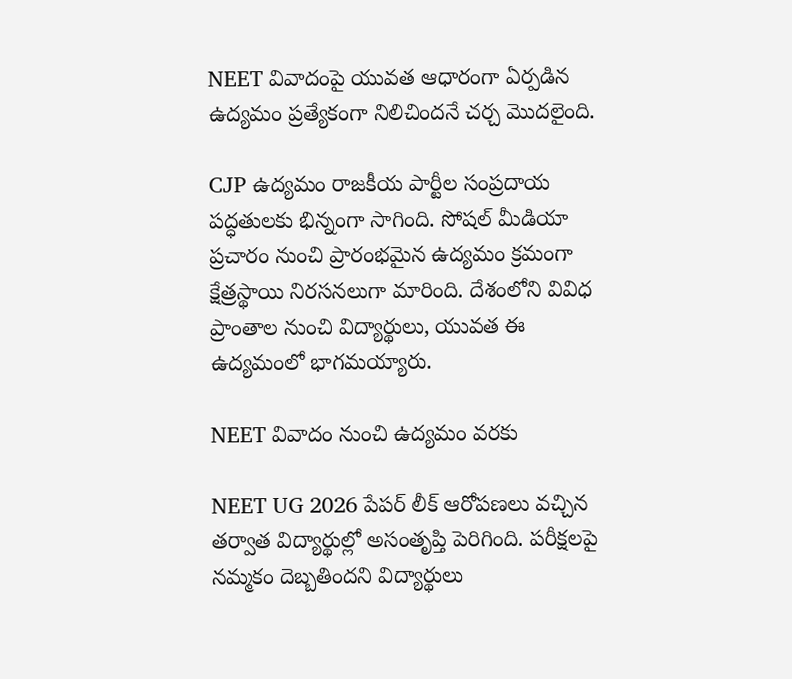NEET వివాదంపై యువత ఆధారంగా ఏర్పడిన ఉద్యమం ప్రత్యేకంగా నిలిచిందనే చర్చ మొదలైంది.

CJP ఉద్యమం రాజకీయ పార్టీల సంప్రదాయ పద్ధతులకు భిన్నంగా సాగింది. సోషల్ మీడియా ప్రచారం నుంచి ప్రారంభమైన ఉద్యమం క్రమంగా క్షేత్రస్థాయి నిరసనలుగా మారింది. దేశంలోని వివిధ ప్రాంతాల నుంచి విద్యార్థులు, యువత ఈ ఉద్యమంలో భాగమయ్యారు.

NEET వివాదం నుంచి ఉద్యమం వరకు

NEET UG 2026 పేపర్ లీక్ ఆరోపణలు వచ్చిన తర్వాత విద్యార్థుల్లో అసంతృప్తి పెరిగింది. పరీక్షలపై నమ్మకం దెబ్బతిందని విద్యార్థులు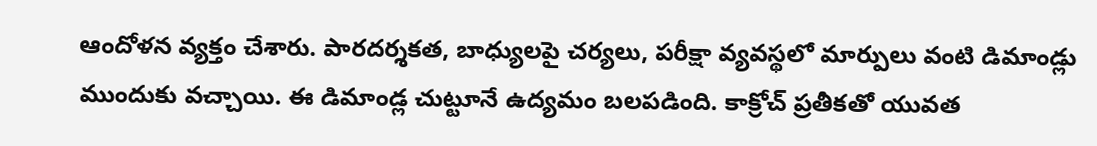ఆందోళన వ్యక్తం చేశారు. పారదర్శకత, బాధ్యులపై చర్యలు, పరీక్షా వ్యవస్థలో మార్పులు వంటి డిమాండ్లు ముందుకు వచ్చాయి. ఈ డిమాండ్ల చుట్టూనే ఉద్యమం బలపడింది. కాక్రోచ్ ప్రతీకతో యువత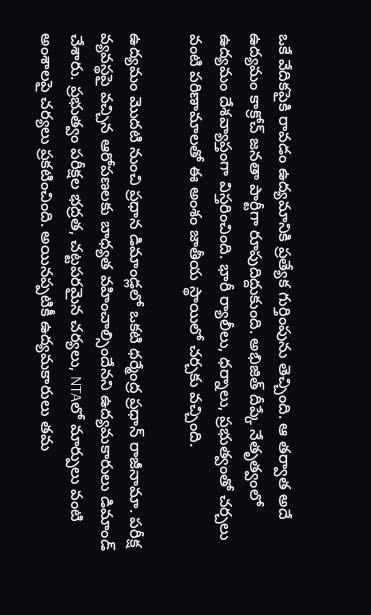ఒకే వేదికపైకి రావడం ఉద్యమానికి ప్రత్యేక గుర్తింపును తెచ్చింది. ఆ తర్వాత అదే ఉద్యమం కాక్రోచ్ జనతా పార్టీగా రూపుదిద్దుకుంది. అభిజిత్ దీప్కే నేతృత్వంలో ఉద్యమం దేశవ్యాప్తంగా విస్తరించింది. భారీ ర్యాలీలు, ధర్నాలు, ప్రభుత్వంతో చర్చలు వంటి పరిణామాలతో ఈ అంశం జాతీయ స్థాయిలో చర్చకు వచ్చింది.

ఉద్యమం మొదటి నుంచి ప్రధాన డిమాండ్లలో ఒకటి ధర్మేంద్ర ప్రధాన్ రాజీనామా. పరీక్ష వ్యవస్థపై వచ్చిన ఆరోపణలకు బాధ్యత వహించాల్సిందేనని ఉద్యమకారులు డిమాండ్ చేశారు. ప్రభుత్వం పరీక్షల భద్రత, చట్టపరమైన చర్యలు, NTAలో మార్పులు వంటి అంశాలపై చర్యలు ప్రకటించింది. అయినప్పటికీ ఉద్యమకారులు తమ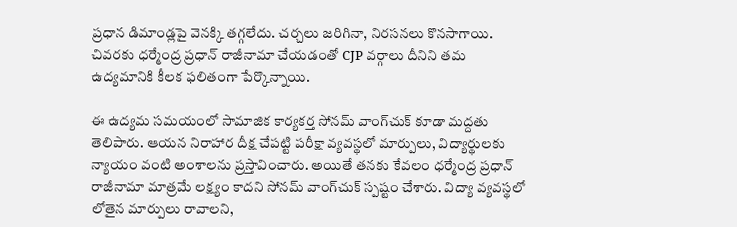ప్రధాన డిమాండ్లపై వెనక్కి తగ్గలేదు. చర్చలు జరిగినా, నిరసనలు కొనసాగాయి. చివరకు ధర్మేంద్ర ప్రధాన్ రాజీనామా చేయడంతో CJP వర్గాలు దీనిని తమ ఉద్యమానికి కీలక ఫలితంగా పేర్కొన్నాయి.

ఈ ఉద్యమ సమయంలో సామాజిక కార్యకర్త సోనమ్ వాంగ్‌చుక్ కూడా మద్దతు తెలిపారు. ఆయన నిరాహార దీక్ష చేపట్టి పరీక్షా వ్యవస్థలో మార్పులు, విద్యార్థులకు న్యాయం వంటి అంశాలను ప్రస్తావించారు. అయితే తనకు కేవలం ధర్మేంద్ర ప్రధాన్ రాజీనామా మాత్రమే లక్ష్యం కాదని సోనమ్ వాంగ్‌చుక్ స్పష్టం చేశారు. విద్యా వ్యవస్థలో లోతైన మార్పులు రావాలని,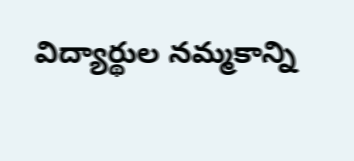విద్యార్థుల నమ్మకాన్ని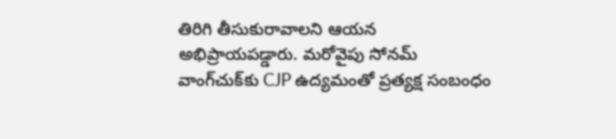తిరిగి తీసుకురావాలని ఆయన అభిప్రాయపడ్డారు. మరోవైపు సోనమ్ వాంగ్‌చుక్‌కు CJP ఉద్యమంతో ప్రత్యక్ష సంబంధం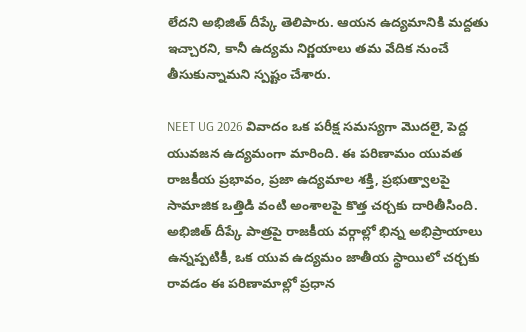లేదని అభిజిత్ దీప్కే తెలిపారు. ఆయన ఉద్యమానికి మద్దతు ఇచ్చారని, కానీ ఉద్యమ నిర్ణయాలు తమ వేదిక నుంచే తీసుకున్నామని స్పష్టం చేశారు.

NEET UG 2026 వివాదం ఒక పరీక్ష సమస్యగా మొదలై, పెద్ద యువజన ఉద్యమంగా మారింది. ఈ పరిణామం యువత రాజకీయ ప్రభావం, ప్రజా ఉద్యమాల శక్తి, ప్రభుత్వాలపై సామాజిక ఒత్తిడి వంటి అంశాలపై కొత్త చర్చకు దారితీసింది. అభిజిత్ దీప్కే పాత్రపై రాజకీయ వర్గాల్లో భిన్న అభిప్రాయాలు ఉన్నప్పటికీ, ఒక యువ ఉద్యమం జాతీయ స్థాయిలో చర్చకు రావడం ఈ పరిణామాల్లో ప్రధాన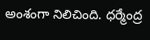అంశంగా నిలిచింది. ధర్మేంద్ర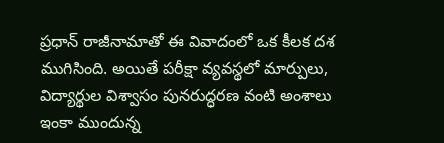ప్రధాన్ రాజీనామాతో ఈ వివాదంలో ఒక కీలక దశ ముగిసింది. అయితే పరీక్షా వ్యవస్థలో మార్పులు, విద్యార్థుల విశ్వాసం పునరుద్ధరణ వంటి అంశాలు ఇంకా ముందున్న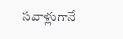సవాళ్లుగానే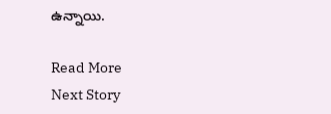ఉన్నాయి.

Read More
Next Story